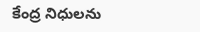కేంద్ర నిధులను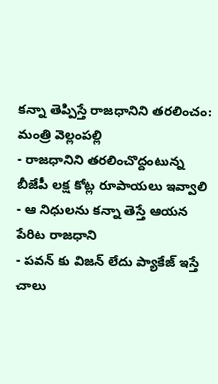కన్నా తెప్పిస్తే రాజధానిని తరలించం: మంత్రి వెల్లంపల్లి
- రాజధానిని తరలించొద్దంటున్న బీజేపీ లక్ష కోట్ల రూపాయలు ఇవ్వాలి
- ఆ నిధులను కన్నా తెస్తే ఆయన పేరిట రాజధాని
- పవన్ కు విజన్ లేదు ప్యాకేజ్ ఇస్తే చాలు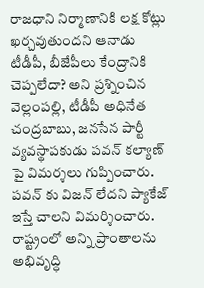రాజధాని నిర్మాణానికి లక్ష కోట్లు ఖర్చవుతుందని ఆనాడు టీడీపీ, బీజేపీలు కేంద్రానికి చెప్పలేదా? అని ప్రశ్నించిన వెల్లంపల్లి, టీడీపీ అధినేత చంద్రబాబు, జనసేన పార్టీ వ్యవస్థాపకుడు పవన్ కల్యాణ్ పై విమర్శలు గుప్పించారు. పవన్ కు విజన్ లేదని ప్యాకేజ్ ఇస్తే చాలని విమర్శించారు. రాష్ట్రంలో అన్ని ప్రాంతాలను అభివృద్ధి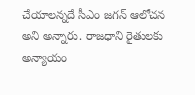చేయాలన్నదే సీఎం జగన్ ఆలోచన అని అన్నారు. రాజధాని రైతులకు అన్యాయం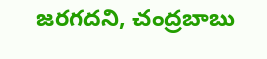జరగదని, చంద్రబాబు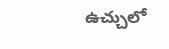ఉచ్చులో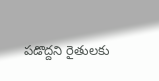పడొద్దని రైతులకు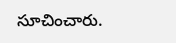సూచించారు.